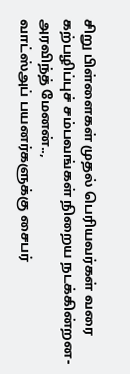சிறு பிள்ளைகள் முதல் பெரியவர்கள் வரை கற்பழிப்புச் சம்பவங்கள் நிறைய நடக்கின்றன-அரவிந்த் மேனன்..,
வாட்ஸ்அப் பயனர்களுக்கு சைபர்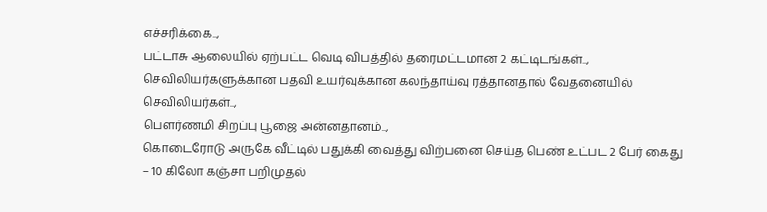எச்சரிக்கை..,
பட்டாசு ஆலையில் ஏற்பட்ட வெடி விபத்தில் தரைமட்டமான 2 கட்டிடங்கள்..,
செவிலியர்களுக்கான பதவி உயர்வுக்கான கலந்தாய்வு ரத்தானதால் வேதனையில் செவிலியர்கள்..,
பெளர்ணமி சிறப்பு பூஜை அன்னதானம்..,
கொடைரோடு அருகே வீட்டில் பதுக்கி வைத்து விற்பனை செய்த பெண் உட்பட 2 பேர் கைது – 10 கிலோ கஞ்சா பறிமுதல்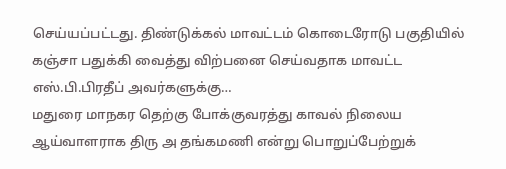செய்யப்பட்டது. திண்டுக்கல் மாவட்டம் கொடைரோடு பகுதியில் கஞ்சா பதுக்கி வைத்து விற்பனை செய்வதாக மாவட்ட எஸ்.பி.பிரதீப் அவர்களுக்கு…
மதுரை மாநகர தெற்கு போக்குவரத்து காவல் நிலைய ஆய்வாளராக திரு அ தங்கமணி என்று பொறுப்பேற்றுக்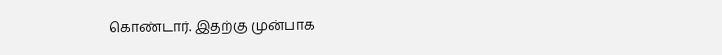கொண்டார். இதற்கு முன்பாக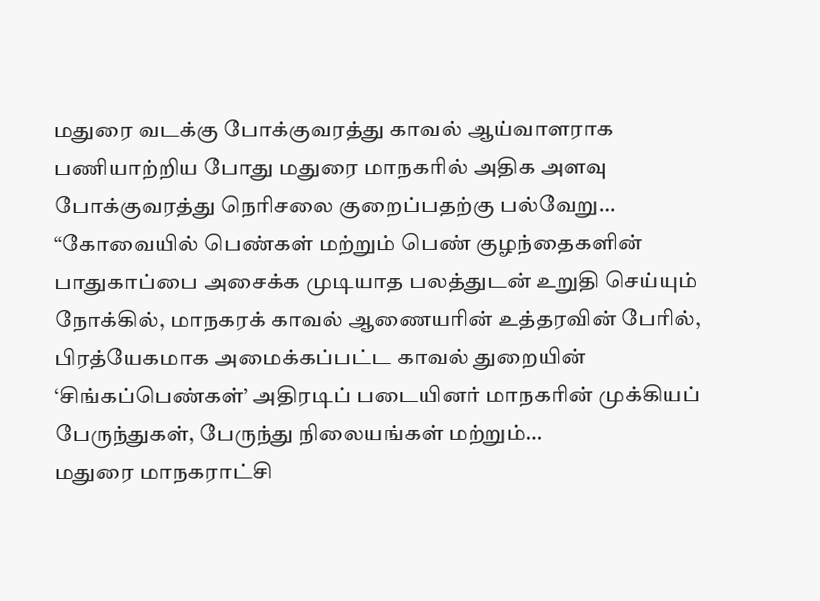மதுரை வடக்கு போக்குவரத்து காவல் ஆய்வாளராக பணியாற்றிய போது மதுரை மாநகரில் அதிக அளவு போக்குவரத்து நெரிசலை குறைப்பதற்கு பல்வேறு…
“கோவையில் பெண்கள் மற்றும் பெண் குழந்தைகளின் பாதுகாப்பை அசைக்க முடியாத பலத்துடன் உறுதி செய்யும் நோக்கில், மாநகரக் காவல் ஆணையரின் உத்தரவின் பேரில், பிரத்யேகமாக அமைக்கப்பட்ட காவல் துறையின் ‘சிங்கப்பெண்கள்’ அதிரடிப் படையினர் மாநகரின் முக்கியப் பேருந்துகள், பேருந்து நிலையங்கள் மற்றும்…
மதுரை மாநகராட்சி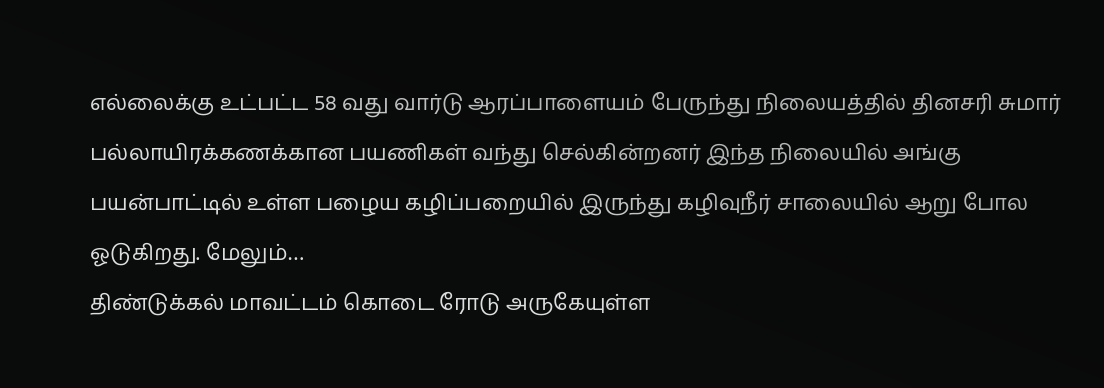எல்லைக்கு உட்பட்ட 58 வது வார்டு ஆரப்பாளையம் பேருந்து நிலையத்தில் தினசரி சுமார் பல்லாயிரக்கணக்கான பயணிகள் வந்து செல்கின்றனர் இந்த நிலையில் அங்கு பயன்பாட்டில் உள்ள பழைய கழிப்பறையில் இருந்து கழிவுநீர் சாலையில் ஆறு போல ஓடுகிறது. மேலும்…
திண்டுக்கல் மாவட்டம் கொடை ரோடு அருகேயுள்ள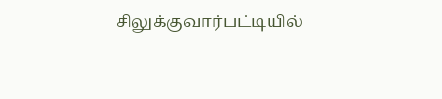சிலுக்குவார்பட்டியில்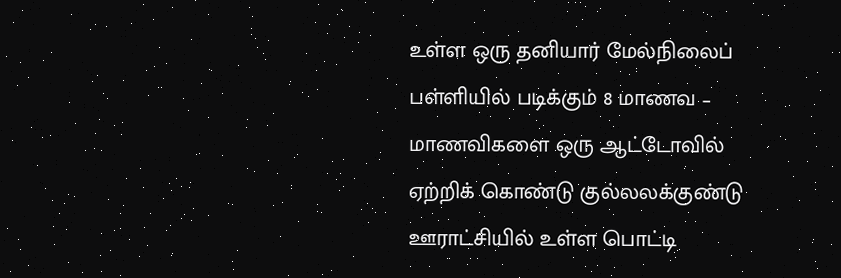உள்ள ஒரு தனியார் மேல்நிலைப் பள்ளியில் படிக்கும் 8 மாணவ – மாணவிகளை ஒரு ஆட்டோவில் ஏற்றிக் கொண்டு குல்லலக்குண்டு ஊராட்சியில் உள்ள பொட்டி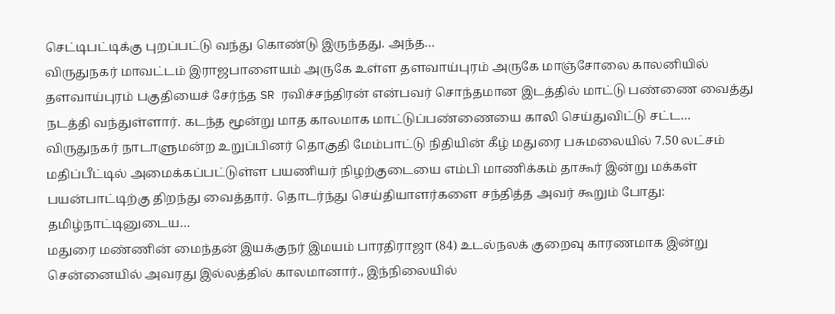செட்டிபட்டிக்கு புறப்பட்டு வந்து கொண்டு இருந்தது. அந்த…
விருதுநகர் மாவட்டம் இராஜபாளையம் அருகே உள்ள தளவாய்புரம் அருகே மாஞ்சோலை காலனியில் தளவாய்புரம் பகுதியைச் சேர்ந்த SR ரவிச்சந்திரன் என்பவர் சொந்தமான இடத்தில் மாட்டு பண்ணை வைத்து நடத்தி வந்துள்ளார். கடந்த மூன்று மாத காலமாக மாட்டுப்பண்ணையை காலி செய்துவிட்டு சட்ட…
விருதுநகர் நாடாளுமன்ற உறுப்பினர் தொகுதி மேம்பாட்டு நிதியின் கீழ் மதுரை பசுமலையில் 7.50 லட்சம் மதிப்பீட்டில் அமைக்கப்பட்டுள்ள பயணியர் நிழற்குடையை எம்பி மாணிக்கம் தாகூர் இன்று மக்கள் பயன்பாட்டிற்கு திறந்து வைத்தார். தொடர்ந்து செய்தியாளர்களை சந்தித்த அவர் கூறும் போது: தமிழ்நாட்டினுடைய…
மதுரை மண்ணின் மைந்தன் இயக்குநர் இமயம் பாரதிராஜா (84) உடல்நலக் குறைவு காரணமாக இன்று சென்னையில் அவரது இல்லத்தில் காலமானார்., இந்நிலையில்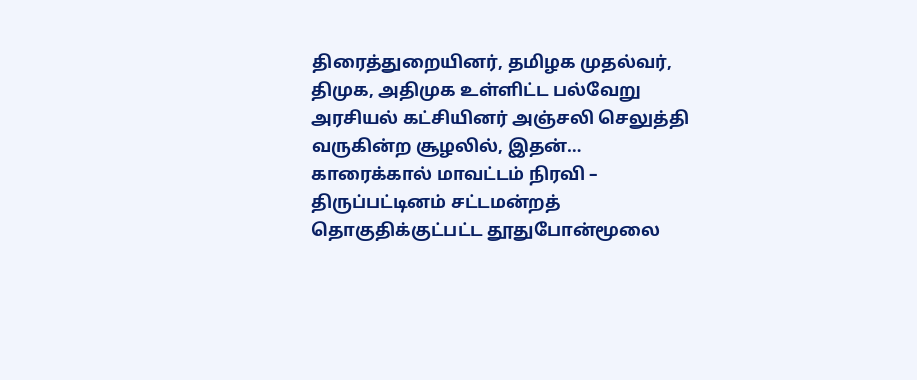திரைத்துறையினர், தமிழக முதல்வர், திமுக, அதிமுக உள்ளிட்ட பல்வேறு அரசியல் கட்சியினர் அஞ்சலி செலுத்தி வருகின்ற சூழலில், இதன்…
காரைக்கால் மாவட்டம் நிரவி – திருப்பட்டினம் சட்டமன்றத் தொகுதிக்குட்பட்ட தூதுபோன்மூலை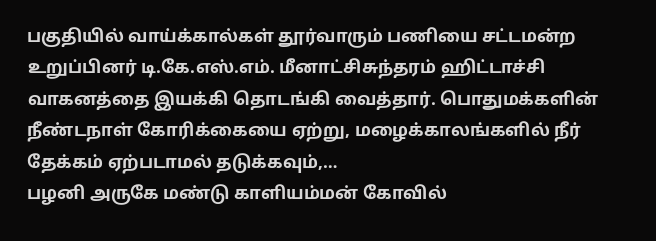பகுதியில் வாய்க்கால்கள் தூர்வாரும் பணியை சட்டமன்ற உறுப்பினர் டி.கே.எஸ்.எம். மீனாட்சிசுந்தரம் ஹிட்டாச்சி வாகனத்தை இயக்கி தொடங்கி வைத்தார். பொதுமக்களின் நீண்டநாள் கோரிக்கையை ஏற்று, மழைக்காலங்களில் நீர் தேக்கம் ஏற்படாமல் தடுக்கவும்,…
பழனி அருகே மண்டு காளியம்மன் கோவில்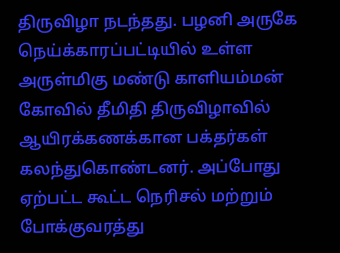திருவிழா நடந்தது. பழனி அருகே நெய்க்காரப்பட்டியில் உள்ள அருள்மிகு மண்டு காளியம்மன் கோவில் தீமிதி திருவிழாவில் ஆயிரக்கணக்கான பக்தர்கள் கலந்துகொண்டனர். அப்போது ஏற்பட்ட கூட்ட நெரிசல் மற்றும் போக்குவரத்து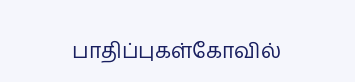பாதிப்புகள்கோவில்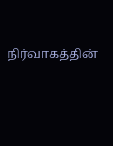நிர்வாகத்தின்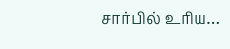சார்பில் உரிய…